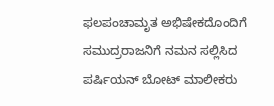ಫಲಪಂಚಾಮೃತ ಅಭಿಷೇಕದೊಂದಿಗೆ ಸಮುದ್ರರಾಜನಿಗೆ ನಮನ ಸಲ್ಲಿಸಿದ ಪರ್ಷಿಯನ್ ಬೋಟ್ ಮಾಲೀಕರು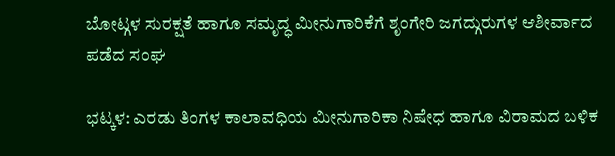ಬೋಟ್ಗಳ ಸುರಕ್ಷತೆ ಹಾಗೂ ಸಮೃದ್ಧ ಮೀನುಗಾರಿಕೆಗೆ ಶೃಂಗೇರಿ ಜಗದ್ಗುರುಗಳ ಆಶೀರ್ವಾದ ಪಡೆದ ಸಂಘ

ಭಟ್ಕಳ: ಎರಡು ತಿಂಗಳ ಕಾಲಾವಧಿಯ ಮೀನುಗಾರಿಕಾ ನಿಷೇಧ ಹಾಗೂ ವಿರಾಮದ ಬಳಿಕ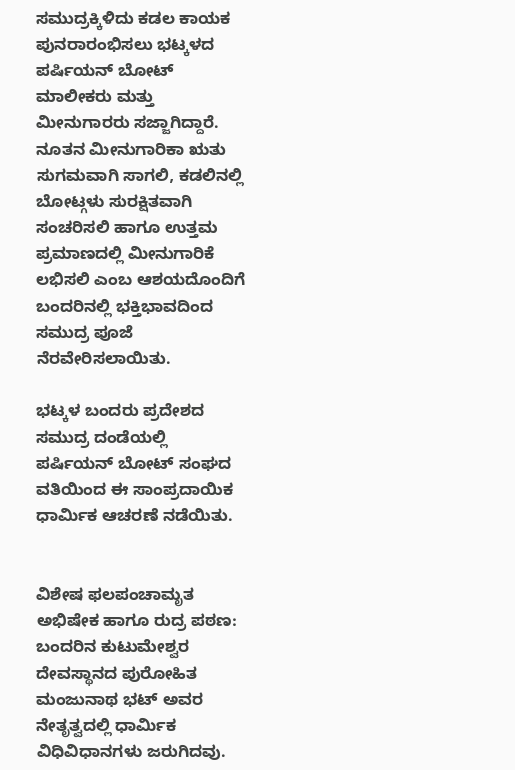ಸಮುದ್ರಕ್ಕಿಳಿದು ಕಡಲ ಕಾಯಕ ಪುನರಾರಂಭಿಸಲು ಭಟ್ಕಳದ ಪರ್ಷಿಯನ್ ಬೋಟ್ ಮಾಲೀಕರು ಮತ್ತು ಮೀನುಗಾರರು ಸಜ್ಜಾಗಿದ್ದಾರೆ. ನೂತನ ಮೀನುಗಾರಿಕಾ ಋತು ಸುಗಮವಾಗಿ ಸಾಗಲಿ, ಕಡಲಿನಲ್ಲಿ ಬೋಟ್ಗಳು ಸುರಕ್ಷಿತವಾಗಿ ಸಂಚರಿಸಲಿ ಹಾಗೂ ಉತ್ತಮ ಪ್ರಮಾಣದಲ್ಲಿ ಮೀನುಗಾರಿಕೆ ಲಭಿಸಲಿ ಎಂಬ ಆಶಯದೊಂದಿಗೆ ಬಂದರಿನಲ್ಲಿ ಭಕ್ತಿಭಾವದಿಂದ ಸಮುದ್ರ ಪೂಜೆ ನೆರವೇರಿಸಲಾಯಿತು.

ಭಟ್ಕಳ ಬಂದರು ಪ್ರದೇಶದ ಸಮುದ್ರ ದಂಡೆಯಲ್ಲಿ ಪರ್ಷಿಯನ್ ಬೋಟ್ ಸಂಘದ ವತಿಯಿಂದ ಈ ಸಾಂಪ್ರದಾಯಿಕ ಧಾರ್ಮಿಕ ಆಚರಣೆ ನಡೆಯಿತು.


ವಿಶೇಷ ಫಲಪಂಚಾಮೃತ ಅಭಿಷೇಕ ಹಾಗೂ ರುದ್ರ ಪಠಣ: ಬಂದರಿನ ಕುಟುಮೇಶ್ವರ ದೇವಸ್ಥಾನದ ಪುರೋಹಿತ ಮಂಜುನಾಥ ಭಟ್ ಅವರ ನೇತೃತ್ವದಲ್ಲಿ ಧಾರ್ಮಿಕ ವಿಧಿವಿಧಾನಗಳು ಜರುಗಿದವು.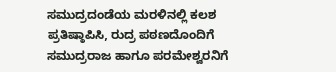ಸಮುದ್ರದಂಡೆಯ ಮರಳಿನಲ್ಲಿ ಕಲಶ ಪ್ರತಿಷ್ಠಾಪಿಸಿ, ರುದ್ರ ಪಠಣದೊಂದಿಗೆ ಸಮುದ್ರರಾಜ ಹಾಗೂ ಪರಮೇಶ್ವರನಿಗೆ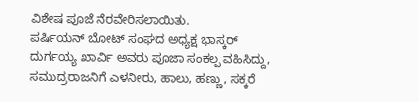ವಿಶೇಷ ಪೂಜೆ ನೆರವೇರಿಸಲಾಯಿತು.
ಪರ್ಷಿಯನ್ ಬೋಟ್ ಸಂಘದ ಅಧ್ಯಕ್ಷ ಭಾಸ್ಕರ್ ದುರ್ಗಯ್ಯ ಖಾರ್ವಿ ಅವರು ಪೂಜಾ ಸಂಕಲ್ಪ ವಹಿಸಿದ್ದು, ಸಮುದ್ರರಾಜನಿಗೆ ಎಳನೀರು, ಹಾಲು, ಹಣ್ಣು, ಸಕ್ಕರೆ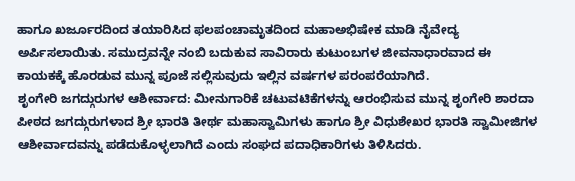ಹಾಗೂ ಖರ್ಜೂರದಿಂದ ತಯಾರಿಸಿದ ಫಲಪಂಚಾಮೃತದಿಂದ ಮಹಾಅಭಿಷೇಕ ಮಾಡಿ ನೈವೇದ್ಯ ಅರ್ಪಿಸಲಾಯಿತು. ಸಮುದ್ರವನ್ನೇ ನಂಬಿ ಬದುಕುವ ಸಾವಿರಾರು ಕುಟುಂಬಗಳ ಜೀವನಾಧಾರವಾದ ಈ ಕಾಯಕಕ್ಕೆ ಹೊರಡುವ ಮುನ್ನ ಪೂಜೆ ಸಲ್ಲಿಸುವುದು ಇಲ್ಲಿನ ವರ್ಷಗಳ ಪರಂಪರೆಯಾಗಿದೆ.
ಶೃಂಗೇರಿ ಜಗದ್ಗುರುಗಳ ಆಶೀರ್ವಾದ: ಮೀನುಗಾರಿಕೆ ಚಟುವಟಿಕೆಗಳನ್ನು ಆರಂಭಿಸುವ ಮುನ್ನ ಶೃಂಗೇರಿ ಶಾರದಾ ಪೀಠದ ಜಗದ್ಗುರುಗಳಾದ ಶ್ರೀ ಭಾರತಿ ತೀರ್ಥ ಮಹಾಸ್ವಾಮಿಗಳು ಹಾಗೂ ಶ್ರೀ ವಿಧುಶೇಖರ ಭಾರತಿ ಸ್ವಾಮೀಜಿಗಳ ಆಶೀರ್ವಾದವನ್ನು ಪಡೆದುಕೊಳ್ಳಲಾಗಿದೆ ಎಂದು ಸಂಘದ ಪದಾಧಿಕಾರಿಗಳು ತಿಳಿಸಿದರು.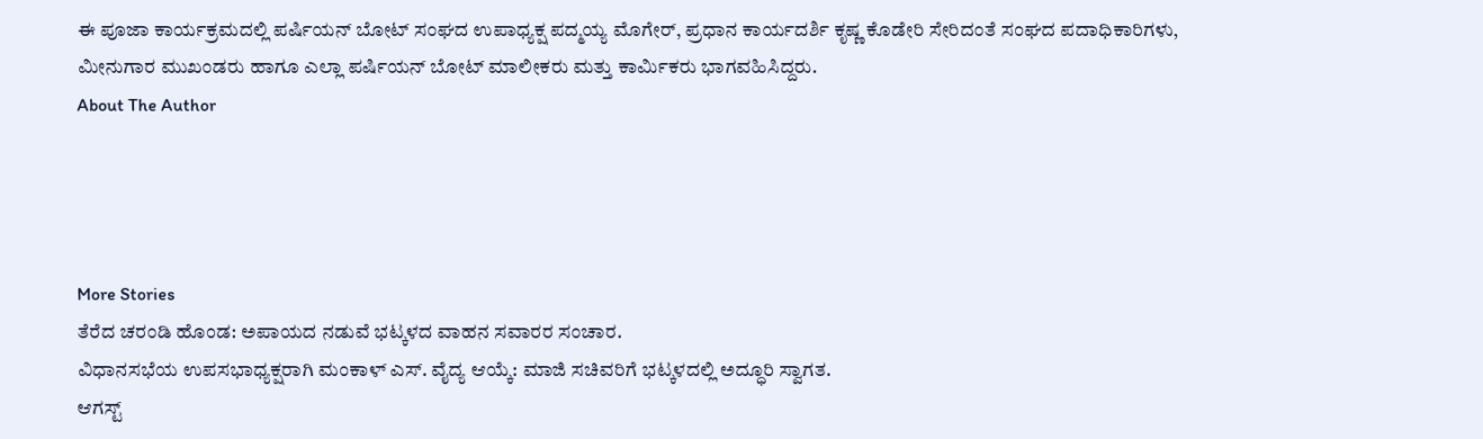ಈ ಪೂಜಾ ಕಾರ್ಯಕ್ರಮದಲ್ಲಿ ಪರ್ಷಿಯನ್ ಬೋಟ್ ಸಂಘದ ಉಪಾಧ್ಯಕ್ಷ ಪದ್ಮಯ್ಯ ಮೊಗೇರ್, ಪ್ರಧಾನ ಕಾರ್ಯದರ್ಶಿ ಕೃಷ್ಣ ಕೊಡೇರಿ ಸೇರಿದಂತೆ ಸಂಘದ ಪದಾಧಿಕಾರಿಗಳು, ಮೀನುಗಾರ ಮುಖಂಡರು ಹಾಗೂ ಎಲ್ಲಾ ಪರ್ಷಿಯನ್ ಬೋಟ್ ಮಾಲೀಕರು ಮತ್ತು ಕಾರ್ಮಿಕರು ಭಾಗವಹಿಸಿದ್ದರು.
About The Author




More Stories
ತೆರೆದ ಚರಂಡಿ ಹೊಂಡ: ಅಪಾಯದ ನಡುವೆ ಭಟ್ಕಳದ ವಾಹನ ಸವಾರರ ಸಂಚಾರ.
ವಿಧಾನಸಭೆಯ ಉಪಸಭಾಧ್ಯಕ್ಷರಾಗಿ ಮಂಕಾಳ್ ಎಸ್. ವೈದ್ಯ ಆಯ್ಕೆ: ಮಾಜಿ ಸಚಿವರಿಗೆ ಭಟ್ಕಳದಲ್ಲಿ ಅದ್ಧೂರಿ ಸ್ವಾಗತ.
ಆಗಸ್ಟ್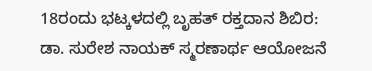18ರಂದು ಭಟ್ಕಳದಲ್ಲಿ ಬೃಹತ್ ರಕ್ತದಾನ ಶಿಬಿರ: ಡಾ. ಸುರೇಶ ನಾಯಕ್ ಸ್ಮರಣಾರ್ಥ ಆಯೋಜನೆ